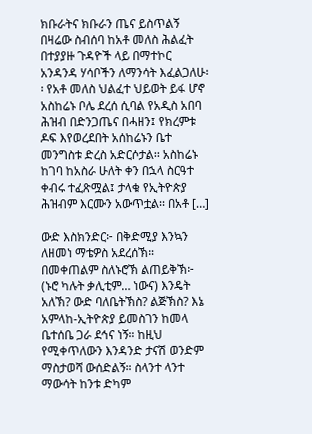ክቡራትና ክቡራን ጤና ይስጥልኝ በዛሬው ስብሰባ ከአቶ መለስ ሕልፈት በተያያዙ ጉዳዮች ላይ በማተኮር አንዳንዳ ሃሳቦችን ለማንሳት እፈልጋለሁ፡፡ የአቶ መለስ ህልፈተ ህይወት ይፋ ሆኖ አስከሬኑ ቦሌ ደረሰ ሲባል የአዲስ አበባ ሕዝብ በድንጋጤና በሓዘን፤ የክረምቱ ዶፍ እየወረደበት አሰከሬኑን ቤተ መንግስቱ ድረስ አድርሶታል፡፡ አስከሬኑ ከገባ ከአስራ ሁለት ቀን በኋላ ስርዓተ ቀብሩ ተፈጽሟል፤ ታላቁ የኢትዮጵያ ሕዝብም እርሙን አውጥቷል፡፡ በአቶ […]

ውድ እስክንድር፦ በቅድሚያ እንኳን ለዘመነ ማቴዎስ አደረሰኽ። በመቀጠልም ስለኑሮኽ ልጠይቅኽ፦ (ኑሮ ካሉት ቃሊቲም… ነውና) እንዴት አለኽ? ውድ ባለቤትኽስ? ልጅኽስ? እኔ አምላከ-ኢትዮጵያ ይመስገን ከመላ ቤተሰቤ ጋራ ደኅና ነኝ። ከዚህ የሚቀጥለውን እንዳንድ ታናሽ ወንድም ማስታወሻ ውሰድልኝ። ስላንተ ላንተ ማውሳት ከንቱ ድካም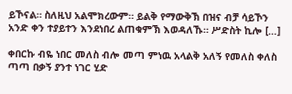ይኾናል። ስለዚህ አልሞክረውም። ይልቅ የማውቅኽ በዝና ብቻ ሳይኾን አንድ ቀን ተያይተን እንደነበረ ልጠቁምኽ እወዳለኹ። ሥድስት ኪሎ […]

ቀበርኩ ብዬ ነበር መለስ ብሎ መጣ ምነዉ አላልቅ አለኝ የመለስ ቀለስ ጣጣ በቃኝ ያንተ ነገር ሂድ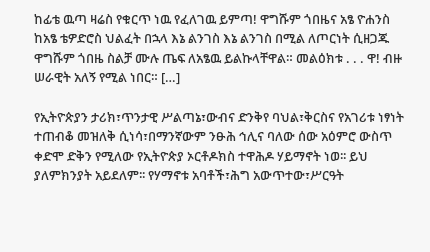ከፊቴ ዉጣ ዛሬስ የቁርጥ ነዉ የፈለገዉ ይምጣ! ዋግሹም ጎበዜና አፄ ዮሐንስ ከአፄ ቴዎድሮስ ህልፈት በኋላ እኔ ልንገስ እኔ ልንገስ በሚል ለጦርነት ሲዘጋጁ ዋግሹም ጎበዜ ስልቻ ሙሉ ጤፍ ለአፄዉ ይልኩላቸዋል። መልዕክቱ . . . ዋ! ብዙ ሠራዊት አለኝ የሚል ነበር። […]

የኢትዮጵያን ታሪክ፣ጥንታዊ ሥልጣኔ፣ውብና ድንቅየ ባህል፣ቅርስና የአገሪቱ ነፃነት ተጠብቆ መዝለቅ ሲነሳ፣በማንኛውም ንፁሕ ኅሊና ባለው ሰው አዕምሮ ውስጥ ቀድሞ ድቅን የሚለው የኢትዮጵያ ኦርቶዶክስ ተዋሕዶ ሃይማኖት ነወ፡፡ ይህ ያለምክንያት አይደለም፡፡ የሃማኖቱ አባቶች፣ሕግ አውጥተው፣ሥርዓት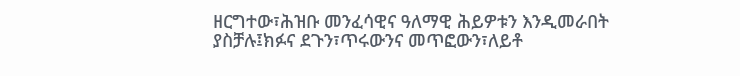ዘርግተው፣ሕዝቡ መንፈሳዊና ዓለማዊ ሕይዎቱን እንዲመራበት ያስቻሉ፤ክፉና ደጉን፣ጥሩውንና መጥፎውን፣ለይቶ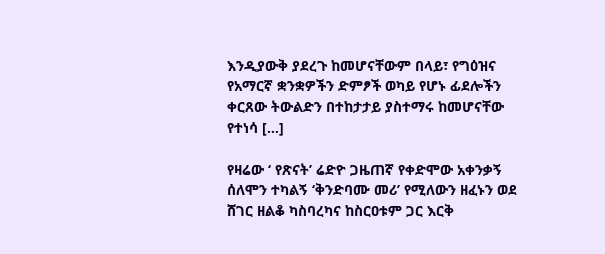እንዲያውቅ ያደረጉ ከመሆናቸውም በላይ፣ የግዕዝና የአማርኛ ቋንቋዎችን ድምፆች ወካይ የሆኑ ፊደሎችን ቀርጸው ትውልድን በተከታታይ ያስተማሩ ከመሆናቸው የተነሳ […]

የዛሬው ‘ የጽናት’ ሬድዮ ጋዜጠኛ የቀድሞው አቀንቃኝ ሰለሞን ተካልኝ ‘ቅንድባሙ መሪ’ የሚለውን ዘፈኑን ወደ ሸገር ዘልቆ ካስባረካና ከስርዐቱም ጋር እርቅ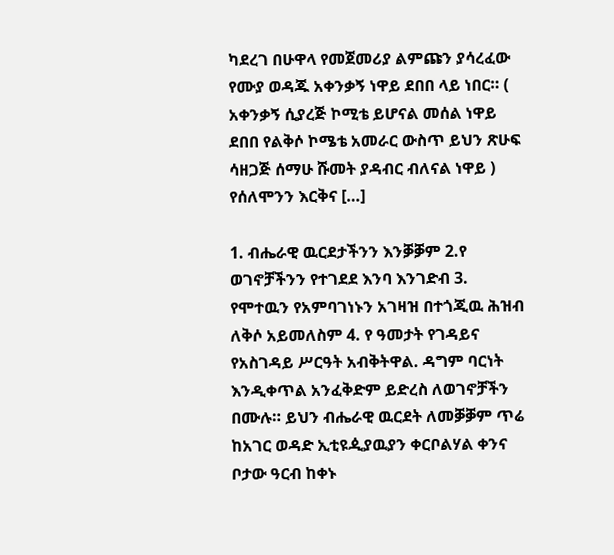ካደረገ በሁዋላ የመጀመሪያ ልምጩን ያሳረፈው የሙያ ወዳጁ አቀንቃኝ ነዋይ ደበበ ላይ ነበር። ( አቀንቃኝ ሲያረጅ ኮሚቴ ይሆናል መሰል ነዋይ ደበበ የልቅሶ ኮሜቴ አመራር ውስጥ ይህን ጽሁፍ ሳዘጋጅ ሰማሁ ሹመት ያዳብር ብለናል ነዋይ ) የሰለሞንን እርቅና […]

1. ብሔራዊ ዉርደታችንን እንቓቓም 2.የ ወገኖቻችንን የተገደደ እንባ እንገድብ 3. የሞተዉን የአምባገነኑን አገዛዝ በተጎጂዉ ሕዝብ ለቅሶ አይመለስም 4. የ ዓመታት የገዳይና የአስገዳይ ሥርዓት አብቅትዋል. ዳግም ባርነት እንዲቀጥል አንፈቅድም ይድረስ ለወገኖቻችን በሙሉ። ይህን ብሔራዊ ዉርደት ለመቓቓም ጥሬ ከአገር ወዳድ ኢቲዩዺያዉያን ቀርቦልሃል ቀንና ቦታው ዓርብ ከቀኑ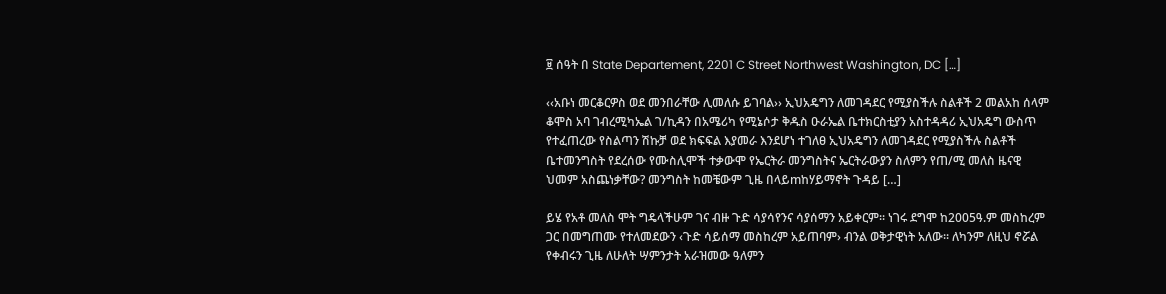፱ ሰዓት በ State Departement, 2201 C Street Northwest Washington, DC […]

‹‹አቡነ መርቆርዎስ ወደ መንበራቸው ሊመለሱ ይገባል›› ኢህአዴግን ለመገዳደር የሚያስችሉ ስልቶች 2 መልአከ ሰላም ቆሞስ አባ ገብረሚካኤል ገ/ኪዳን በአሜሪካ የሚኔሶታ ቅዱስ ዑራኤል ቤተክርስቲያን አስተዳዳሪ ኢህአዴግ ውስጥ የተፈጠረው የስልጣን ሽኩቻ ወደ ክፍፍል እያመራ እንደሆነ ተገለፀ ኢህአዴግን ለመገዳደር የሚያስችሉ ስልቶች ቤተመንግስት የደረሰው የሙስሊሞች ተቃውሞ የኤርትራ መንግስትና ኤርትራውያን ስለምን የጠ/ሚ መለስ ዜናዊ ህመም አስጨነቃቸው? መንግስት ከመቼውም ጊዜ በላይmከሃይማኖት ጉዳይ […]

ይሄ የአቶ መለስ ሞት ግዴላችሁም ገና ብዙ ጉድ ሳያሳየንና ሳያሰማን አይቀርም፡፡ ነገሩ ደግሞ ከ2005ዓ.ም መስከረም ጋር በመግጠሙ የተለመደውን ‹ጉድ ሳይሰማ መስከረም አይጠባም› ብንል ወቅታዊነት አለው፡፡ ለካንም ለዚህ ኖሯል የቀብሩን ጊዜ ለሁለት ሣምንታት አራዝመው ዓለምን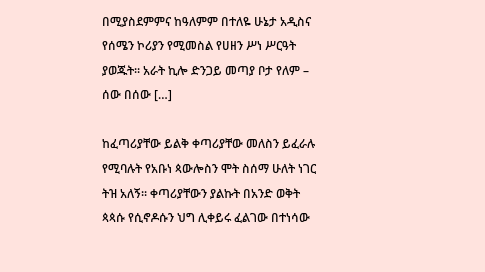በሚያስደምምና ከዓለምም በተለዬ ሁኔታ አዲስና የሰሜን ኮሪያን የሚመስል የሀዘን ሥነ ሥርዓት ያወጁት፡፡ አራት ኪሎ ድንጋይ መጣያ ቦታ የለም – ሰው በሰው […]

ከፈጣሪያቸው ይልቅ ቀጣሪያቸው መለስን ይፈራሉ የሚባሉት የአቡነ ጳውሎስን ሞት ስሰማ ሁለት ነገር ትዝ አለኝ፡፡ ቀጣሪያቸውን ያልኩት በአንድ ወቅት ጳጳሱ የሲኖዶሱን ህግ ሊቀይሩ ፈልገው በተነሳው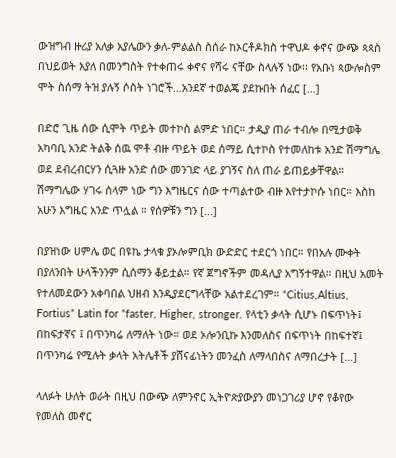ውዝግብ ዙሪያ አለቃ አያሌውን ቃለ-ምልልስ ስሰራ ከኦርቶዶክስ ተዋህዶ ቀኖና ውጭ ጳጳስ በህይወት እያለ በመንግስት የተቀጠሩ ቀኖና የሻሩ ናቸው ስላሉኝ ነው፡፡ የአቡነ ጳውሎስም ሞት ስሰማ ትዝ ያሉኝ ሶስት ነገሮች…አንደኛ ተወልጄ ያደኩበት ሰፈር […]

በድሮ ጊዜ ሰው ሲሞት ጥይት መተኮስ ልምድ ነበር። ታዲያ ጠራ ተብሎ በሚታወቅ አካባቢ አንድ ትልቅ ሰዉ ሞቶ ብዙ ጥይት ወደ ሰማይ ሲተኮስ የተመለከቱ አንድ ሽማግሌ ወደ ደብረብርሃን ሲጓዙ አንድ ሰው መንገድ ላይ ያገኝና ስለ ጠራ ይጠይቃቸዋል። ሽማግሌው ሃገሩ ሰላም ነው ግን እግዜርና ሰው ተጣልተው ብዙ እየተታኮሱ ነበር። እስከ አሁን እግዜር አንድ ጥሏል ። የሰዎቹን ግን […]

በያዝነው ሀምሌ ወር በዩኬ ታላቁ ያኦሎምቢክ ውድድር ተደርጎ ነበር። የበአሉ ሙቀት በያለንበት ሁላችንንም ሲሰማን ቆይቷል። የኛ ጀግኖችም መዳሊያ አግኝተዋል። በዚህ አመት የተለመደውን አቀባበል ህዘብ እንዲያደርግላቸው አልተደረገም። “Citius,Altius, Fortius” Latin for “faster, Higher, stronger. የላቲን ቃላት ሲሆኑ በፍጥነት፤ በከፍታኛና ፤ በጥንካሬ ለማለት ነው። ወደ ኦሎንቢኩ እንመለስና በፍጥነት በከፍተኛ፤ በጥንካሬ የሚሉት ቃላት አትሌቶች ያሸናፊነትን መንፈስ ለማላበስና ለማበረታት […]

ላለፉት ሁለት ወራት በዚህ በውጭ ለምንኖር ኢትዮጵያውያን መነጋገሪያ ሆኖ የቆየው የመለስ መኖር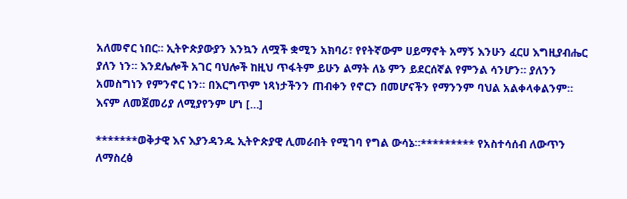አለመኖር ነበር። ኢትዮጵያውያን እንኳን ለሟች ቋሚን አክባሪ፣ የየትኛውም ሀይማኖት አማኝ እንሁን ፈርሀ እግዚያብሔር ያለን ነን። እንደሌሎች አገር ባህሎች ከዚህ ጥፋትም ይሁን ልማት ለኔ ምን ይደርሰኛል የምንል ሳንሆን። ያለንን አመስግነን የምንኖር ነን። በእርግጥም ነጻነታችንን ጠብቀን የኖርን በመሆናችን የማንንም ባህል አልቀላቀልንም። እናም ለመጀመሪያ ለሚያየንም ሆነ […]

*******ወቅታዊ እና እያንዳንዱ ኢትዮጵያዊ ሊመራበት የሚገባ የግል ውሳኔ።********* የአስተሳሰብ ለውጥን ለማስረፅ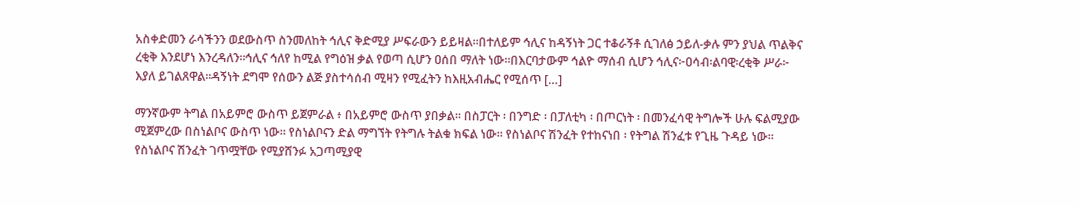አስቀድመን ራሳችንን ወደውስጥ ስንመለከት ኅሊና ቅድሚያ ሥፍራውን ይይዛል።በተለይም ኅሊና ከዳኝነት ጋር ተቆራኝቶ ሲገለፅ ኃይለ-ቃሉ ምን ያህል ጥልቅና ረቂቅ እንደሆነ እንረዳለን።ኅሊና ኅለየ ከሚል የግዕዝ ቃል የወጣ ሲሆን ዐሰበ ማለት ነው።በእርባታውም ኅልዮ ማሰብ ሲሆን ኅሊና፦ዐሳብ፡ልባዊ፡ረቂቅ ሥራ፦ እያለ ይገልጸዋል።ዳኝነት ደግሞ የሰውን ልጅ ያስተሳሰብ ሚዛን የሚፈትን ከእዚአብሔር የሚሰጥ […]

ማንኛውም ትግል በአይምሮ ውስጥ ይጀምራል ፥ በአይምሮ ውስጥ ያበቃል። በስፓርት ፡ በንግድ ፡ በፓለቲካ ፡ በጦርነት ፡ በመንፈሳዊ ትግሎች ሁሉ ፍልሚያው ሚጀምረው በስነልቦና ውስጥ ነው። የስነልቦናን ድል ማግኘት የትግሉ ትልቁ ክፍል ነው። የስነልቦና ሽንፈት የተከናነበ ፡ የትግል ሽንፈቱ የጊዜ ጉዳይ ነው። የስነልቦና ሽንፈት ገጥሟቸው የሚያሸንፉ አጋጣሚያዊ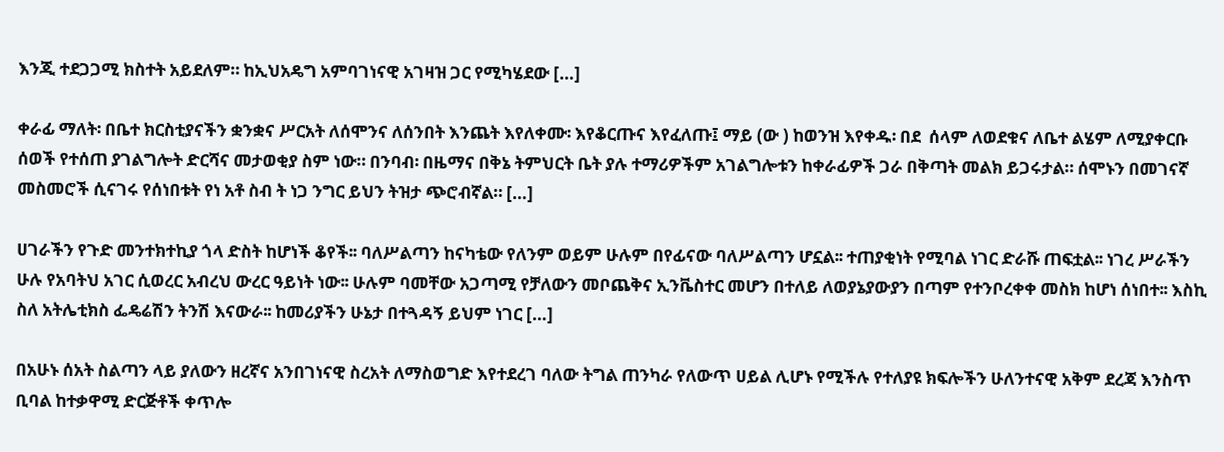እንጂ ተደጋጋሚ ክስተት አይደለም። ከኢህአዴግ አምባገነናዊ አገዛዝ ጋር የሚካሄደው […]

ቀራፊ ማለት፡ በቤተ ክርስቲያናችን ቋንቋና ሥርአት ለሰሞንና ለሰንበት እንጨት እየለቀሙ፡ እየቆርጡና እየፈለጡ፤ ማይ (ው ) ከወንዝ እየቀዱ፡ በደ  ሰላም ለወደቁና ለቤተ ልሄም ለሚያቀርቡ ሰወች የተሰጠ ያገልግሎት ድርሻና መታወቂያ ስም ነው። በንባብ፡ በዜማና በቅኔ ትምህርት ቤት ያሉ ተማሪዎችም አገልግሎቱን ከቀራፊዎች ጋራ በቅጣት መልክ ይጋሩታል። ሰሞኑን በመገናኛ መስመሮች ሲናገሩ የሰነበቱት የነ አቶ ስብ ት ነጋ ንግር ይህን ትዝታ ጭሮብኛል። […]

ሀገራችን የጉድ መንተክተኪያ ጎላ ድስት ከሆነች ቆየች፡፡ ባለሥልጣን ከናካቴው የለንም ወይም ሁሉም በየፊናው ባለሥልጣን ሆኗል፡፡ ተጠያቂነት የሚባል ነገር ድራሹ ጠፍቷል፡፡ ነገረ ሥራችን ሁሉ የአባትህ አገር ሲወረር አብረህ ውረር ዓይነት ነው፡፡ ሁሉም ባመቸው አጋጣሚ የቻለውን መቦጨቅና ኢንቬስተር መሆን በተለይ ለወያኔያውያን በጣም የተንቦረቀቀ መስክ ከሆነ ሰነበተ፡፡ እስኪ ስለ አትሌቲክስ ፌዴሬሽን ትንሽ እናውራ፡፡ ከመሪያችን ሁኔታ በተጓዳኝ ይህም ነገር […]

በአሁኑ ሰአት ስልጣን ላይ ያለውን ዘረኛና አንበገነናዊ ስረአት ለማስወግድ እየተደረገ ባለው ትግል ጠንካራ የለውጥ ሀይል ሊሆኑ የሚችሉ የተለያዩ ክፍሎችን ሁለንተናዊ አቅም ደረጃ እንስጥ ቢባል ከተቃዋሚ ድርጅቶች ቀጥሎ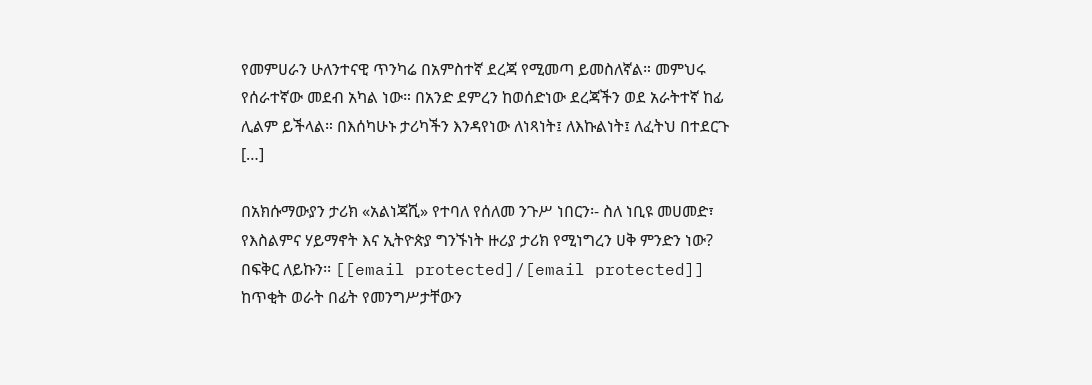የመምሀራን ሁለንተናዊ ጥንካሬ በአምስተኛ ደረጃ የሚመጣ ይመስለኛል። መምህሩ የሰራተኛው መደብ አካል ነው። በአንድ ደምረን ከወሰድነው ደረጃችን ወደ አራትተኛ ከፊ ሊልም ይችላል። በእሰካሁኑ ታሪካችን እንዳየነው ለነጻነት፤ ለእኩልነት፤ ለፈትህ በተደርጉ […]

በአክሱማውያን ታሪክ «አልነጃሺ» የተባለ የሰለመ ንጉሥ ነበርን፡- ስለ ነቢዩ መሀመድ፣ የእስልምና ሃይማኖት እና ኢትዮጵያ ግንኙነት ዙሪያ ታሪክ የሚነግረን ሀቅ ምንድን ነው? በፍቅር ለይኩን፡፡ [[email protected]/[email protected]] ከጥቂት ወራት በፊት የመንግሥታቸውን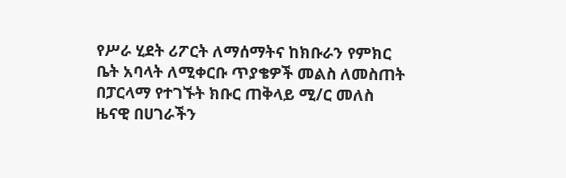የሥራ ሂደት ሪፖርት ለማሰማትና ከክቡራን የምክር ቤት አባላት ለሚቀርቡ ጥያቄዎች መልስ ለመስጠት በፓርላማ የተገኙት ክቡር ጠቅላይ ሚ/ር መለስ ዜናዊ በሀገራችን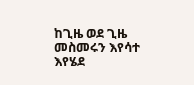ከጊዜ ወደ ጊዜ መስመሩን እየሳተ እየሄደ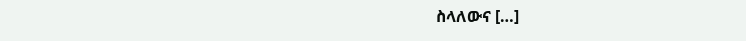ስላለውና […]